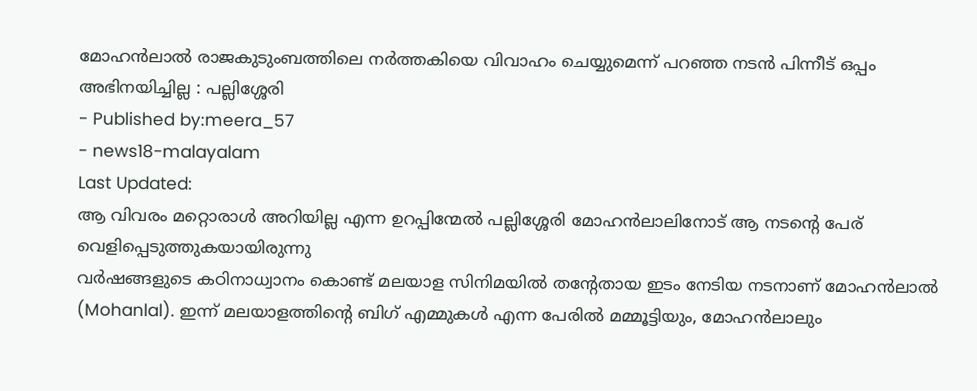മോഹൻലാൽ രാജകുടുംബത്തിലെ നർത്തകിയെ വിവാഹം ചെയ്യുമെന്ന് പറഞ്ഞ നടൻ പിന്നീട് ഒപ്പം അഭിനയിച്ചില്ല : പല്ലിശ്ശേരി
- Published by:meera_57
- news18-malayalam
Last Updated:
ആ വിവരം മറ്റൊരാൾ അറിയില്ല എന്ന ഉറപ്പിന്മേൽ പല്ലിശ്ശേരി മോഹൻലാലിനോട് ആ നടന്റെ പേര് വെളിപ്പെടുത്തുകയായിരുന്നു
വർഷങ്ങളുടെ കഠിനാധ്വാനം കൊണ്ട് മലയാള സിനിമയിൽ തന്റേതായ ഇടം നേടിയ നടനാണ് മോഹൻലാൽ (Mohanlal). ഇന്ന് മലയാളത്തിന്റെ ബിഗ് എമ്മുകൾ എന്ന പേരിൽ മമ്മൂട്ടിയും, മോഹൻലാലും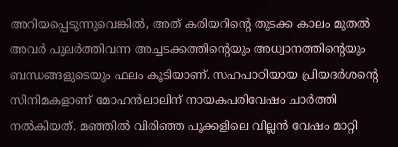അറിയപ്പെടുന്നുവെങ്കിൽ, അത് കരിയറിന്റെ തുടക്ക കാലം മുതൽ അവർ പുലർത്തിവന്ന അച്ചടക്കത്തിന്റെയും അധ്വാനത്തിന്റെയും ബന്ധങ്ങളുടെയും ഫലം കൂടിയാണ്. സഹപാഠിയായ പ്രിയദർശന്റെ സിനിമകളാണ് മോഹൻലാലിന് നായകപരിവേഷം ചാർത്തി നൽകിയത്. മഞ്ഞിൽ വിരിഞ്ഞ പൂക്കളിലെ വില്ലൻ വേഷം മാറ്റി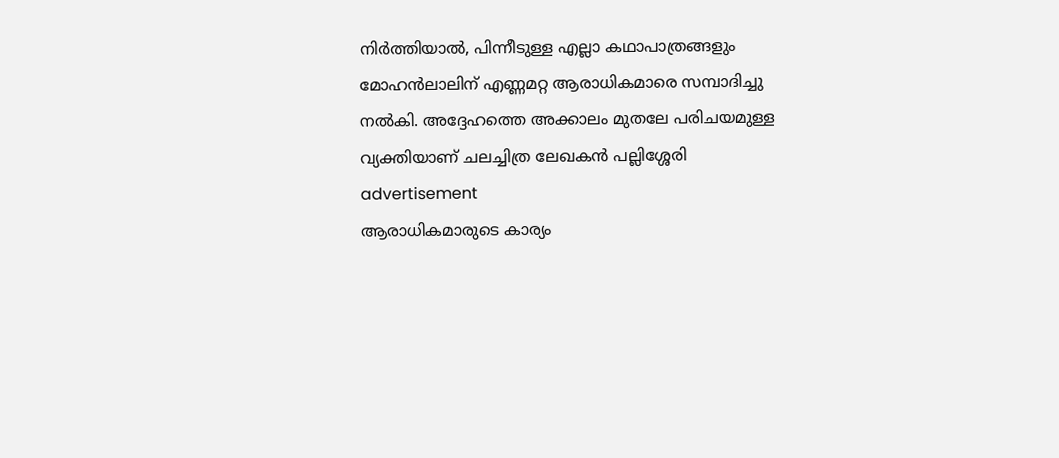നിർത്തിയാൽ, പിന്നീടുള്ള എല്ലാ കഥാപാത്രങ്ങളും മോഹൻലാലിന് എണ്ണമറ്റ ആരാധികമാരെ സമ്പാദിച്ചു നൽകി. അദ്ദേഹത്തെ അക്കാലം മുതലേ പരിചയമുള്ള വ്യക്തിയാണ് ചലച്ചിത്ര ലേഖകൻ പല്ലിശ്ശേരി
advertisement
ആരാധികമാരുടെ കാര്യം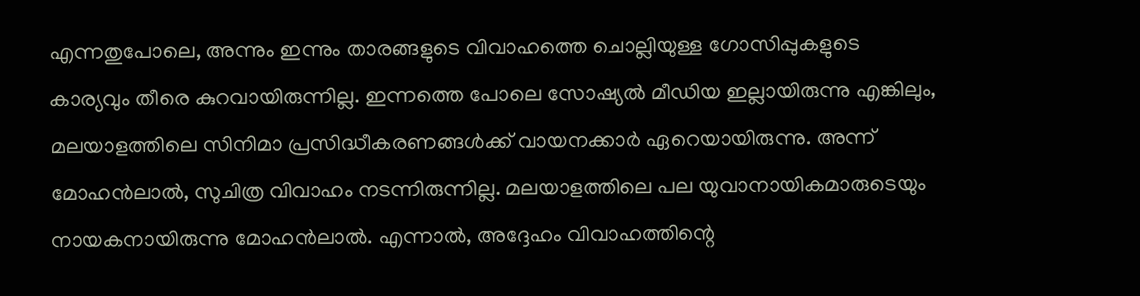എന്നതുപോലെ, അന്നും ഇന്നും താരങ്ങളുടെ വിവാഹത്തെ ചൊല്ലിയുള്ള ഗോസിപ്പുകളുടെ കാര്യവും തീരെ കുറവായിരുന്നില്ല. ഇന്നത്തെ പോലെ സോഷ്യൽ മീഡിയ ഇല്ലായിരുന്നു എങ്കിലും, മലയാളത്തിലെ സിനിമാ പ്രസിദ്ധീകരണങ്ങൾക്ക് വായനക്കാർ ഏറെയായിരുന്നു. അന്ന് മോഹൻലാൽ, സുചിത്ര വിവാഹം നടന്നിരുന്നില്ല. മലയാളത്തിലെ പല യുവാനായികമാരുടെയും നായകനായിരുന്നു മോഹൻലാൽ. എന്നാൽ, അദ്ദേഹം വിവാഹത്തിന്റെ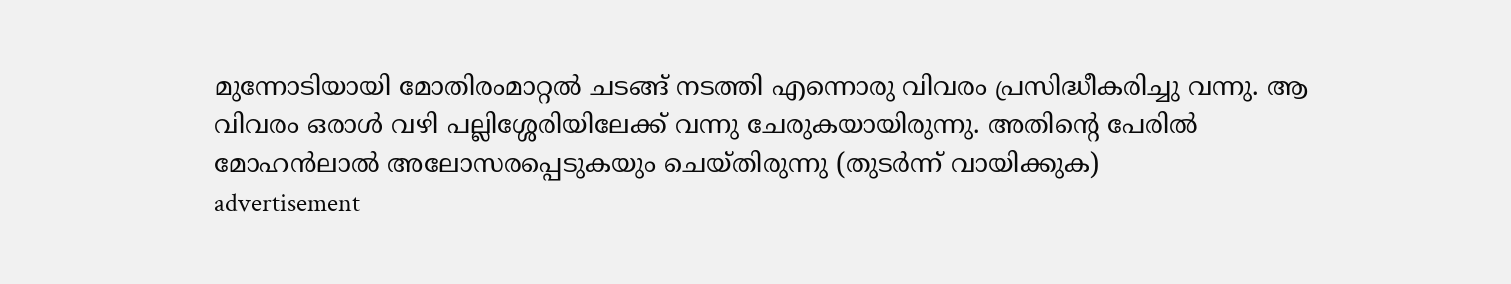മുന്നോടിയായി മോതിരംമാറ്റൽ ചടങ്ങ് നടത്തി എന്നൊരു വിവരം പ്രസിദ്ധീകരിച്ചു വന്നു. ആ വിവരം ഒരാൾ വഴി പല്ലിശ്ശേരിയിലേക്ക് വന്നു ചേരുകയായിരുന്നു. അതിന്റെ പേരിൽ മോഹൻലാൽ അലോസരപ്പെടുകയും ചെയ്തിരുന്നു (തുടർന്ന് വായിക്കുക)
advertisement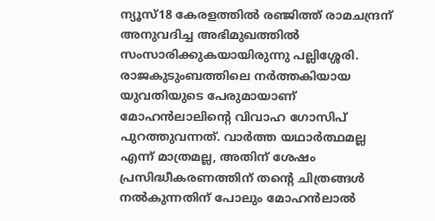ന്യൂസ്18 കേരളത്തിൽ രഞ്ജിത്ത് രാമചന്ദ്രന് അനുവദിച്ച അഭിമുഖത്തിൽ സംസാരിക്കുകയായിരുന്നു പല്ലിശ്ശേരി. രാജകുടുംബത്തിലെ നർത്തകിയായ യുവതിയുടെ പേരുമായാണ് മോഹൻലാലിന്റെ വിവാഹ ഗോസിപ് പുറത്തുവന്നത്. വാർത്ത യഥാർത്ഥമല്ല എന്ന് മാത്രമല്ല, അതിന് ശേഷം പ്രസിദ്ധീകരണത്തിന് തന്റെ ചിത്രങ്ങൾ നൽകുന്നതിന് പോലും മോഹൻലാൽ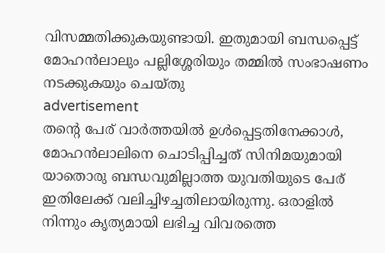വിസമ്മതിക്കുകയുണ്ടായി. ഇതുമായി ബന്ധപ്പെട്ട് മോഹൻലാലും പല്ലിശ്ശേരിയും തമ്മിൽ സംഭാഷണം നടക്കുകയും ചെയ്തു
advertisement
തന്റെ പേര് വാർത്തയിൽ ഉൾപ്പെട്ടതിനേക്കാൾ, മോഹൻലാലിനെ ചൊടിപ്പിച്ചത് സിനിമയുമായി യാതൊരു ബന്ധവുമില്ലാത്ത യുവതിയുടെ പേര് ഇതിലേക്ക് വലിച്ചിഴച്ചതിലായിരുന്നു. ഒരാളിൽ നിന്നും കൃത്യമായി ലഭിച്ച വിവരത്തെ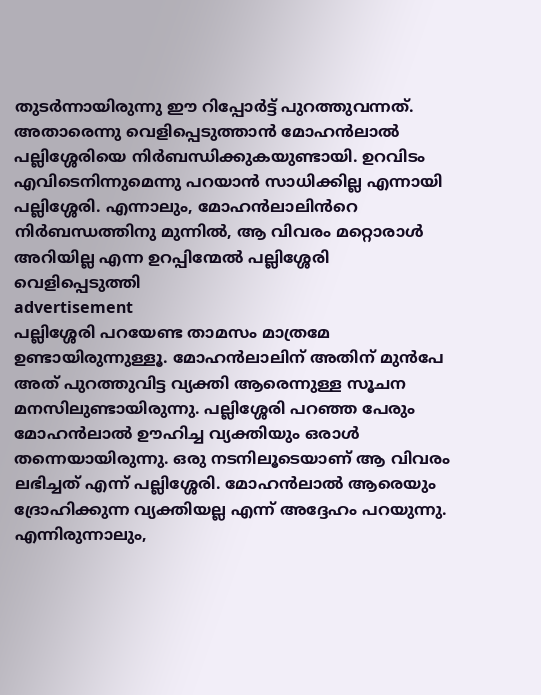തുടർന്നായിരുന്നു ഈ റിപ്പോർട്ട് പുറത്തുവന്നത്. അതാരെന്നു വെളിപ്പെടുത്താൻ മോഹൻലാൽ പല്ലിശ്ശേരിയെ നിർബന്ധിക്കുകയുണ്ടായി. ഉറവിടം എവിടെനിന്നുമെന്നു പറയാൻ സാധിക്കില്ല എന്നായി പല്ലിശ്ശേരി. എന്നാലും, മോഹൻലാലിൻറെ നിർബന്ധത്തിനു മുന്നിൽ, ആ വിവരം മറ്റൊരാൾ അറിയില്ല എന്ന ഉറപ്പിന്മേൽ പല്ലിശ്ശേരി വെളിപ്പെടുത്തി
advertisement
പല്ലിശ്ശേരി പറയേണ്ട താമസം മാത്രമേ ഉണ്ടായിരുന്നുള്ളൂ. മോഹൻലാലിന് അതിന് മുൻപേ അത് പുറത്തുവിട്ട വ്യക്തി ആരെന്നുള്ള സൂചന മനസിലുണ്ടായിരുന്നു. പല്ലിശ്ശേരി പറഞ്ഞ പേരും മോഹൻലാൽ ഊഹിച്ച വ്യക്തിയും ഒരാൾ തന്നെയായിരുന്നു. ഒരു നടനിലൂടെയാണ് ആ വിവരം ലഭിച്ചത് എന്ന് പല്ലിശ്ശേരി. മോഹൻലാൽ ആരെയും ദ്രോഹിക്കുന്ന വ്യക്തിയല്ല എന്ന് അദ്ദേഹം പറയുന്നു. എന്നിരുന്നാലും,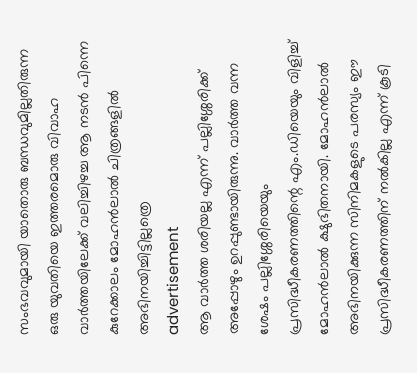സംഭവവുമായി യാതൊരു ബന്ധവുമില്ലതിരുന്ന ഒരു യുവതിയെ ഇത്തരമൊരു വിവാഹ വാർത്തയിലേക്ക് വലിച്ചിഴച്ച ആ നടൻ പിന്നെ കുറേക്കാലം മോഹൻലാൽ ചിത്രങ്ങളിൽ അഭിനയിച്ചിട്ടില്ലത്രെ
advertisement
ആ വാർത്ത ശരിയല്ല എന്ന് പല്ലിശ്ശേരിക്ക് അപ്പോഴും ഉറപ്പുണ്ടായിരുന്നു. വാർത്ത വന്ന ശേഷം പല്ലിശ്ശേരിയെയും പ്രസിദ്ധീകരണത്തിന്റെ എം.ഡിയെയും വിളിച്ച് മോഹൻലാൽ ക്ഷുഭിതനായി. മോഹൻലാൽ അഭിനയിക്കുന്ന സിനിമകളുടെ പരസ്യം ഈ പ്രസിദ്ധീകരണത്തിന് നൽകില്ല എന്ന് കൂടി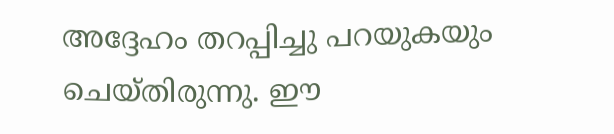അദ്ദേഹം തറപ്പിച്ചു പറയുകയും ചെയ്തിരുന്നു. ഈ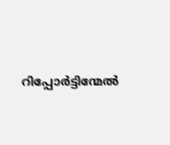റിപ്പോർട്ടിന്മേൽ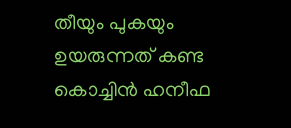തീയും പുകയും ഉയരുന്നത് കണ്ട കൊച്ചിൻ ഹനീഫ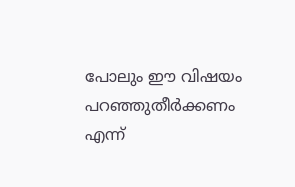പോലും ഈ വിഷയം പറഞ്ഞുതീർക്കണം എന്ന്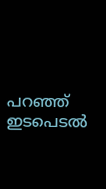പറഞ്ഞ് ഇടപെടൽ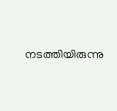നടത്തിയിരുന്നു